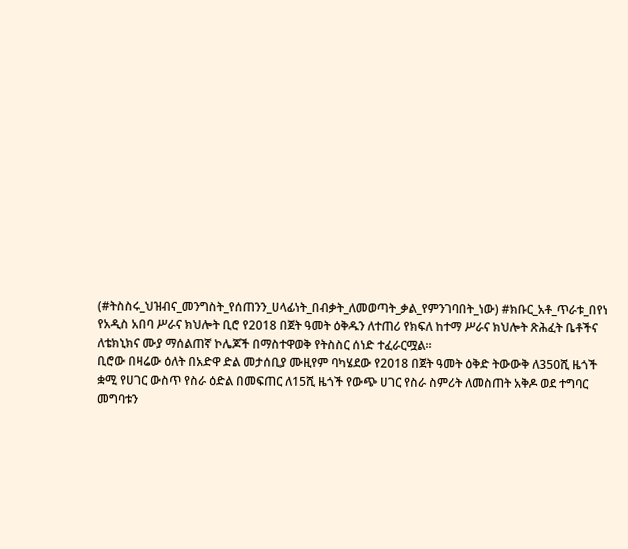(#ትስስሩ_ህዝብና_መንግስት_የሰጠንን_ሀላፊነት_በብቃት_ለመወጣት_ቃል_የምንገባበት_ነው) #ክቡር_አቶ_ጥራቱ_በየነ
የአዲስ አበባ ሥራና ክህሎት ቢሮ የ2018 በጀት ዓመት ዕቅዱን ለተጠሪ የክፍለ ከተማ ሥራና ክህሎት ጽሕፈት ቤቶችና ለቴክኒክና ሙያ ማሰልጠኛ ኮሌጆች በማስተዋወቅ የትስስር ሰነድ ተፈራርሟል።
ቢሮው በዛሬው ዕለት በአድዋ ድል መታሰቢያ ሙዚየም ባካሄደው የ2018 በጀት ዓመት ዕቅድ ትውውቅ ለ350ሺ ዜጎች ቋሚ የሀገር ውስጥ የስራ ዕድል በመፍጠር ለ15ሺ ዜጎች የውጭ ሀገር የስራ ስምሪት ለመስጠት አቅዶ ወደ ተግባር መግባቱን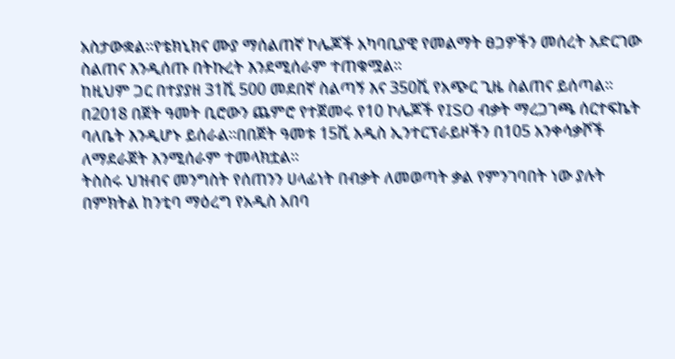አስታውቋል።የቴክኒክና ሙያ ማሰልጠኛ ኮሌጆች አካባቢያዊ የመልማት ፀጋዎችን መሰረት አድርገው ስልጠና እንዲሰጡ በትኩረት እንደሚሰራም ተጠቁሟል።
ከዚህም ጋር በተያያዘ 31ሺ 500 መደበኛ ስልጣኝ እና 350ሺ የአጭር ጊዜ ስልጠና ይሰጣል።
በ2018 በጀት ዓመት ቢሮውን ጨምሮ የተጀመሩ የ10 ኮሌጆች የISO ብቃት ማረጋገጫ ሰርተፍኬት ባለቤት እንዲሆኑ ይሰራል።በበጀት ዓመቱ 15ሺ አዲስ ኢንተርፕራይዞችን በ105 አንቀሳቃሾች ለማደራጀት እንሚሰራም ተመላክቷል።
ትስስሩ ህዝብና መንግስት የሰጠንን ሀላፊነት በብቃት ለመወጣት ቃል የምንገባበት ነው ያሉት በምክትል ከንቲባ ማዕረግ የአዲስ አበባ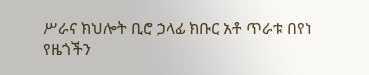ሥራና ክህሎት ቢሮ ኃላፊ ክቡር አቶ ጥራቱ በየነ የዜጎችን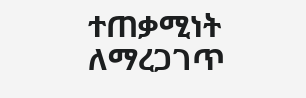ተጠቃሚነት ለማረጋገጥ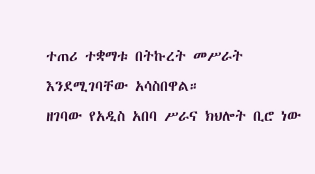ተጠሪ ተቋማቱ በትኩረት መሥራት እንደሚገባቸው አሳስበዋል።
ዘገባው የአዲስ አበባ ሥራና ክህሎት ቢሮ ነው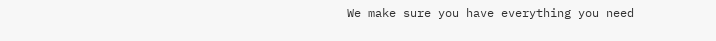We make sure you have everything you need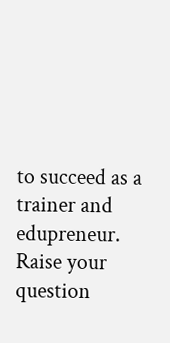to succeed as a trainer and edupreneur.
Raise your question